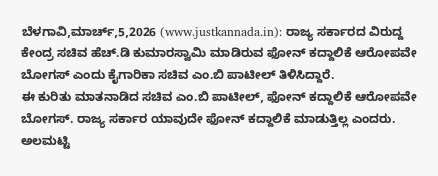ಬೆಳಗಾವಿ,ಮಾರ್ಚ್,5,2026 (www.justkannada.in): ರಾಜ್ಯ ಸರ್ಕಾರದ ವಿರುದ್ದ ಕೇಂದ್ರ ಸಚಿವ ಹೆಚ್.ಡಿ ಕುಮಾರಸ್ವಾಮಿ ಮಾಡಿರುವ ಫೋನ್ ಕದ್ದಾಲಿಕೆ ಆರೋಪವೇ ಬೋಗಸ್ ಎಂದು ಕೈಗಾರಿಕಾ ಸಚಿವ ಎಂ.ಬಿ ಪಾಟೀಲ್ ತಿಳಿಸಿದ್ದಾರೆ.
ಈ ಕುರಿತು ಮಾತನಾಡಿದ ಸಚಿವ ಎಂ.ಬಿ ಪಾಟೀಲ್, ಫೋನ್ ಕದ್ದಾಲಿಕೆ ಆರೋಪವೇ ಬೋಗಸ್. ರಾಜ್ಯ ಸರ್ಕಾರ ಯಾವುದೇ ಫೋನ್ ಕದ್ದಾಲಿಕೆ ಮಾಡುತ್ತಿಲ್ಲ ಎಂದರು.
ಅಲಮಟ್ಟಿ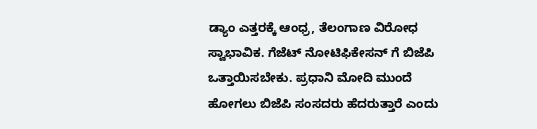ಡ್ಯಾಂ ಎತ್ತರಕ್ಕೆ ಆಂಧ್ರ, ತೆಲಂಗಾಣ ವಿರೋಧ ಸ್ವಾಭಾವಿಕ. ಗೆಜೆಟ್ ನೋಟಿಫಿಕೇಸನ್ ಗೆ ಬಿಜೆಪಿ ಒತ್ತಾಯಿಸಬೇಕು. ಪ್ರಧಾನಿ ಮೋದಿ ಮುಂದೆ ಹೋಗಲು ಬಿಜೆಪಿ ಸಂಸದರು ಹೆದರುತ್ತಾರೆ ಎಂದು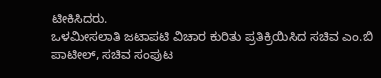ಟೀಕಿಸಿದರು.
ಒಳಮೀಸಲಾತಿ ಜಟಾಪಟಿ ವಿಚಾರ ಕುರಿತು ಪ್ರತಿಕ್ರಿಯಿಸಿದ ಸಚಿವ ಎಂ.ಬಿ ಪಾಟೀಲ್, ಸಚಿವ ಸಂಪುಟ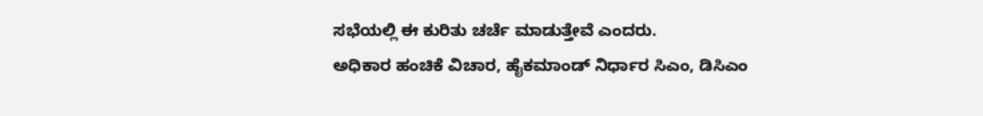ಸಭೆಯಲ್ಲಿ ಈ ಕುರಿತು ಚರ್ಚೆ ಮಾಡುತ್ತೇವೆ ಎಂದರು.
ಅಧಿಕಾರ ಹಂಚಿಕೆ ವಿಚಾರ, ಹೈಕಮಾಂಡ್ ನಿರ್ಧಾರ ಸಿಎಂ, ಡಿಸಿಎಂ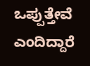ಒಪ್ಪುತ್ತೇವೆ ಎಂದಿದ್ದಾರೆ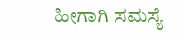ಹೀಗಾಗಿ ಸಮಸ್ಯೆ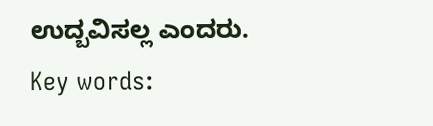ಉದ್ಬವಿಸಲ್ಲ ಎಂದರು.
Key words: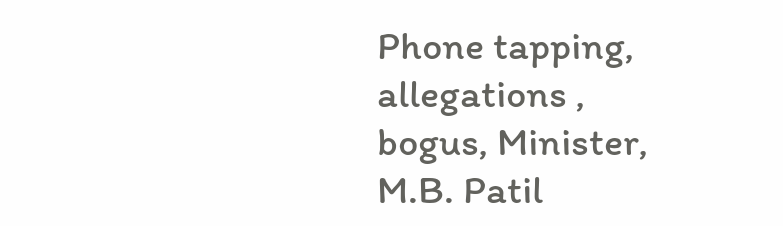Phone tapping, allegations , bogus, Minister, M.B. Patil